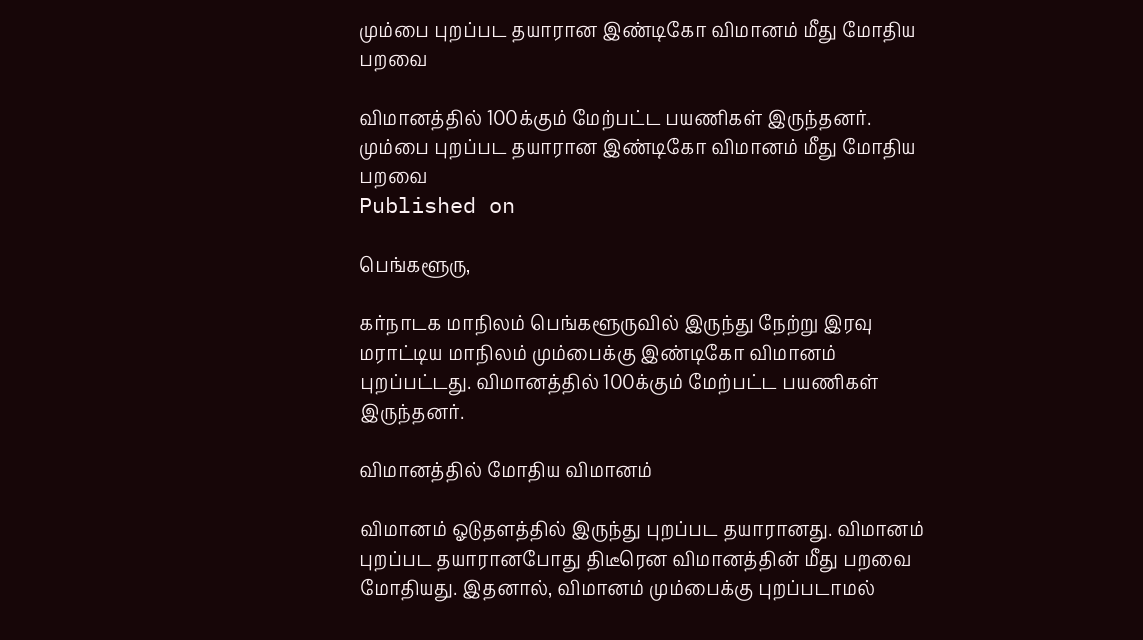மும்பை புறப்பட தயாரான இண்டிகோ விமானம் மீது மோதிய பறவை

விமானத்தில் 100க்கும் மேற்பட்ட பயணிகள் இருந்தனர்.
மும்பை புறப்பட தயாரான இண்டிகோ விமானம் மீது மோதிய பறவை
Published on

பெங்களூரு,

கர்நாடக மாநிலம் பெங்களூருவில் இருந்து நேற்று இரவு மராட்டிய மாநிலம் மும்பைக்கு இண்டிகோ விமானம் புறப்பட்டது. விமானத்தில் 100க்கும் மேற்பட்ட பயணிகள் இருந்தனர்.

விமானத்தில் மோதிய விமானம்

விமானம் ஓடுதளத்தில் இருந்து புறப்பட தயாரானது. விமானம் புறப்பட தயாரானபோது திடீரென விமானத்தின் மீது பறவை மோதியது. இதனால், விமானம் மும்பைக்கு புறப்படாமல்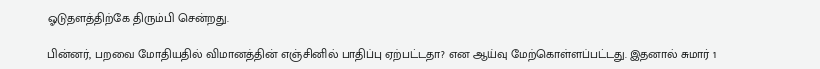ஓடுதளத்திற்கே திரும்பி சென்றது.

பின்னர், பறவை மோதியதில் விமானத்தின் எஞ்சினில் பாதிப்பு ஏற்பட்டதா? என ஆய்வு மேற்கொள்ளப்பட்டது. இதனால் சுமார் 1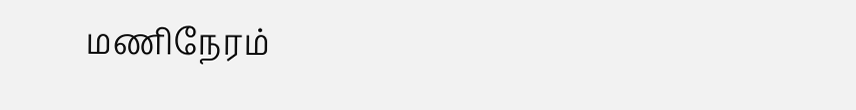மணிநேரம்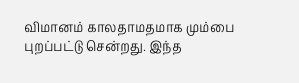விமானம் காலதாமதமாக மும்பை புறப்பட்டு சென்றது. இந்த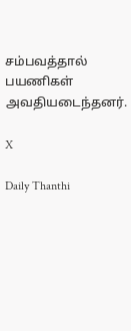சம்பவத்தால் பயணிகள் அவதியடைந்தனர்.

X

Daily Thanthi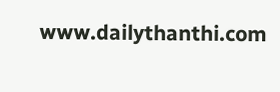www.dailythanthi.com